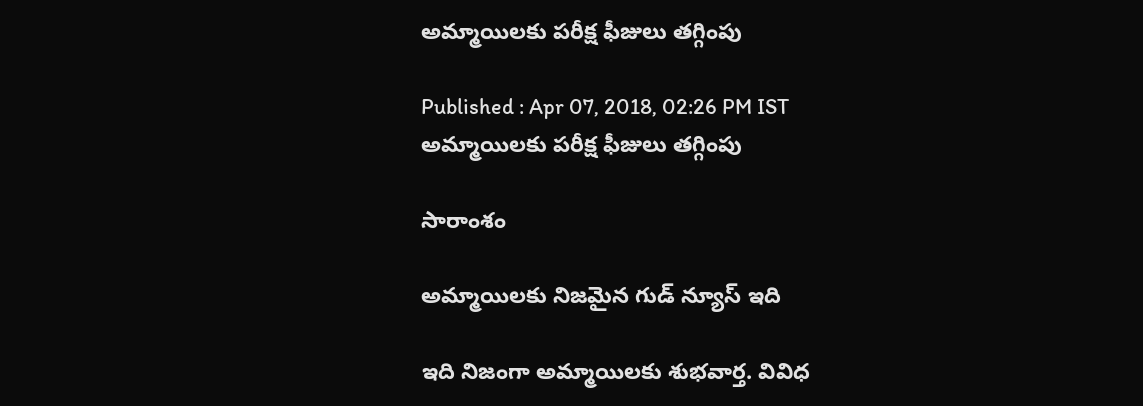అమ్మాయిలకు పరీక్ష ఫీజులు తగ్గింపు

Published : Apr 07, 2018, 02:26 PM IST
అమ్మాయిలకు పరీక్ష ఫీజులు తగ్గింపు

సారాంశం

అమ్మాయిలకు నిజమైన గుడ్ న్యూస్ ఇది

ఇది నిజంగా అమ్మాయిలకు శుభవార్త. వివిధ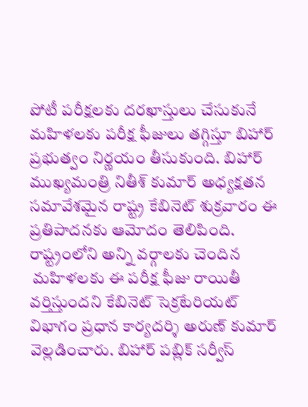పోటీ పరీక్షలకు దరఖాస్తులు చేసుకునే మహిళలకు పరీక్ష ఫీజులు తగ్గిస్తూ బిహార్‌ ప్రభుత్వం నిర్ణయం తీసుకుంది. బిహార్‌ ముఖ్యమంత్రి నితీశ్‌ కుమార్‌ అధ్యక్షతన సమావేశమైన రాష్ట్ర కేబినెట్ శుక్రవారం ఈ ప్రతిపాదనకు ఆమోదం తెలిపింది.  రాష్ట్రంలోని అన్ని వర్గాలకు చెందిన
 మహిళలకు ఈ పరీక్ష ఫీజు రాయితీ వర్తిస్తుందని కేబినెట్‌ సెక్రటేరియట్‌ విభాగం ప్రధాన కార్యదర్శి అరుణ్‌ కుమార్‌ వెల్లడించారు. బిహార్‌ పబ్లిక్ సర్వీస్‌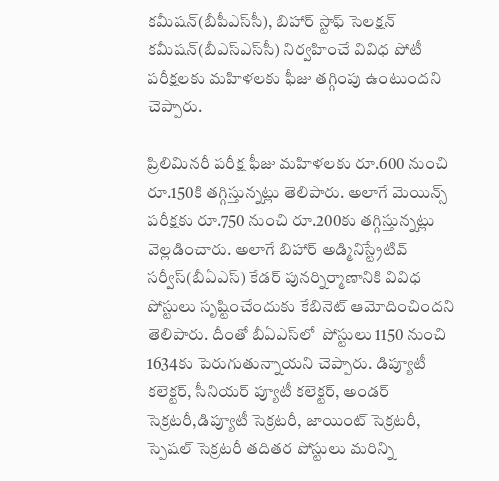కమీషన్‌(బీపీఎస్‌సీ), బిహార్‌ స్టాఫ్‌ సెలక్షన్‌ కమీషన్‌(బీఎస్‌ఎస్‌సీ) నిర్వహించే వివిధ పోటీ పరీక్షలకు మహిళలకు ఫీజు తగ్గింపు ఉంటుందని చెప్పారు.

ప్రిలిమినరీ పరీక్ష ఫీజు మహిళలకు రూ.600 నుంచి రూ.150కి తగ్గిస్తున్నట్లు తెలిపారు. అలాగే మెయిన్స్‌ పరీక్షకు రూ.750 నుంచి రూ.200కు తగ్గిస్తున్నట్లు వెల్లడించారు. అలాగే బిహార్‌ అడ్మినిస్ట్రేటివ్‌ సర్వీస్‌(బీఏఎస్‌) కేడర్‌ పునర్నిర్మాణానికి వివిధ పోస్టులు సృష్టించేందుకు కేబినెట్‌ ఆమోదించిందని తెలిపారు. దీంతో బీఏఎస్‌లో  పోస్టులు 1150 నుంచి 1634కు పెరుగుతున్నాయని చెప్పారు. డిప్యూటీ కలెక్టర్‌, సీనియర్‌ ప్యూటీ కలెక్టర్‌, అండర్‌ సెక్రటరీ,డిప్యూటీ సెక్రటరీ, జాయింట్‌ సెక్రటరీ, స్పెషల్‌ సెక్రటరీ తదితర పోస్టులు మరిన్ని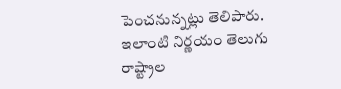పెంచనున్నట్లు తెలిపారు. ఇలాంటి నిర్ణయం తెలుగు రాష్ట్రాల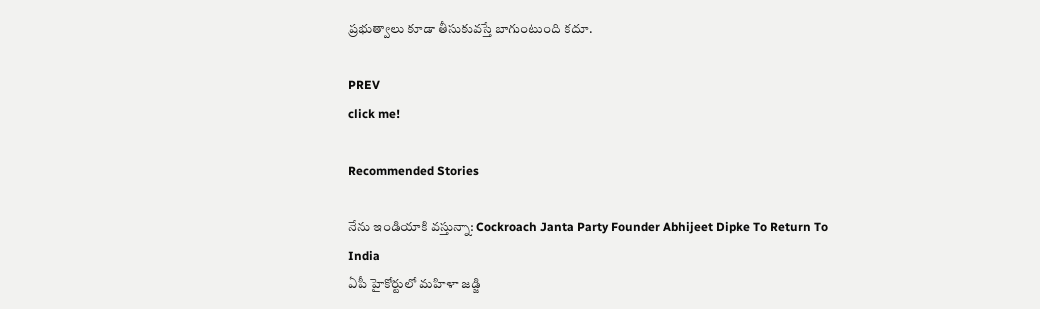ప్రభుత్వాలు కూడా తీసుకువస్తే బాగుంటుంది కదూ.

PREV
click me!

Recommended Stories

నేను ఇండియాకి వస్తున్నా: Cockroach Janta Party Founder Abhijeet Dipke To Return To India
ఏపీ హైకోర్టులో మహిళా జడ్జి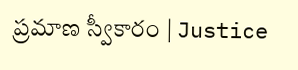ప్రమాణ స్వీకారం | Justice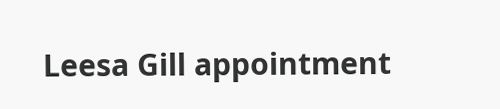Leesa Gill appointment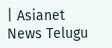| Asianet News Telugu